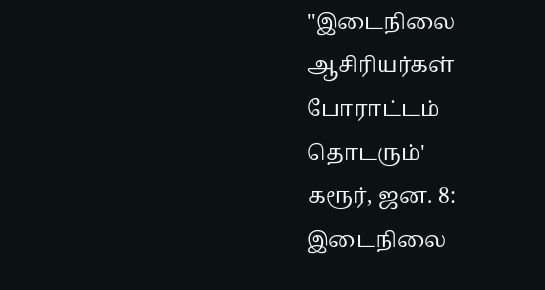"இடைநிலை ஆசிரியர்கள் போராட்டம் தொடரும்'
கரூர், ஜன. 8: இடைநிலை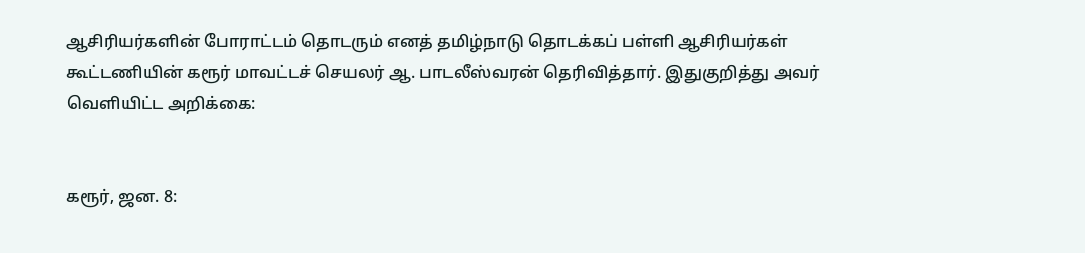ஆசிரியர்களின் போராட்டம் தொடரும் எனத் தமிழ்நாடு தொடக்கப் பள்ளி ஆசிரியர்கள் கூட்டணியின் கரூர் மாவட்டச் செயலர் ஆ. பாடலீஸ்வரன் தெரிவித்தார். இதுகுறித்து அவர் வெளியிட்ட அறிக்கை:


கரூர், ஜன. 8: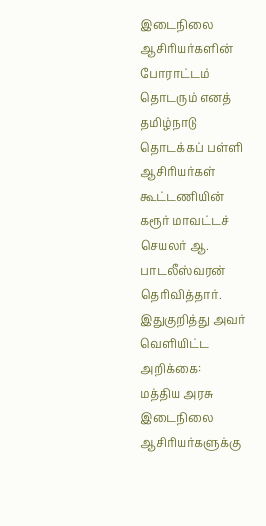இடைநிலை ஆசிரியர்களின் போராட்டம் தொடரும் எனத் தமிழ்நாடு தொடக்கப் பள்ளி ஆசிரியர்கள் கூட்டணியின் கரூர் மாவட்டச் செயலர் ஆ. பாடலீஸ்வரன் தெரிவித்தார்.
இதுகுறித்து அவர் வெளியிட்ட அறிக்கை:
மத்திய அரசு இடைநிலை ஆசிரியர்களுக்கு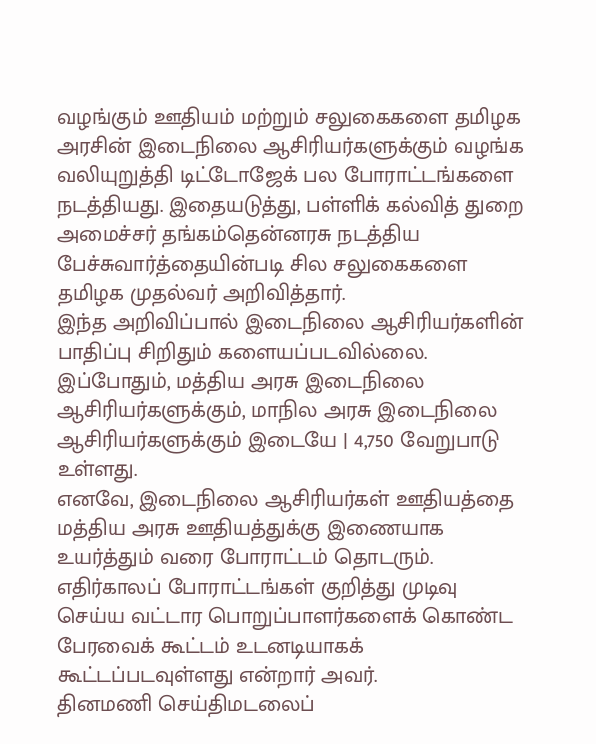வழங்கும் ஊதியம் மற்றும் சலுகைகளை தமிழக அரசின் இடைநிலை ஆசிரியர்களுக்கும் வழங்க வலியுறுத்தி டிட்டோஜேக் பல போராட்டங்களை நடத்தியது. இதையடுத்து, பள்ளிக் கல்வித் துறை அமைச்சர் தங்கம்தென்னரசு நடத்திய பேச்சுவார்த்தையின்படி சில சலுகைகளை தமிழக முதல்வர் அறிவித்தார்.
இந்த அறிவிப்பால் இடைநிலை ஆசிரியர்களின் பாதிப்பு சிறிதும் களையப்படவில்லை. இப்போதும், மத்திய அரசு இடைநிலை ஆசிரியர்களுக்கும், மாநில அரசு இடைநிலை ஆசிரியர்களுக்கும் இடையே | 4,750 வேறுபாடு உள்ளது.
எனவே, இடைநிலை ஆசிரியர்கள் ஊதியத்தை மத்திய அரசு ஊதியத்துக்கு இணையாக உயர்த்தும் வரை போராட்டம் தொடரும். எதிர்காலப் போராட்டங்கள் குறித்து முடிவு செய்ய வட்டார பொறுப்பாளர்களைக் கொண்ட பேரவைக் கூட்டம் உடனடியாகக் கூட்டப்படவுள்ளது என்றார் அவர்.
தினமணி செய்திமடலைப்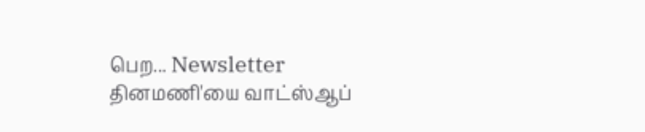பெற... Newsletter
தினமணி'யை வாட்ஸ்ஆப்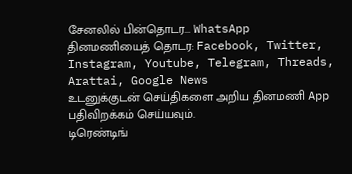சேனலில் பின்தொடர... WhatsApp
தினமணியைத் தொடர: Facebook, Twitter, Instagram, Youtube, Telegram, Threads, Arattai, Google News
உடனுக்குடன் செய்திகளை அறிய தினமணி App பதிவிறக்கம் செய்யவும்.
டிரெண்டிங்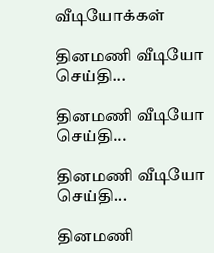வீடியோக்கள்

தினமணி வீடியோ செய்தி...

தினமணி வீடியோ செய்தி...

தினமணி வீடியோ செய்தி...

தினமணி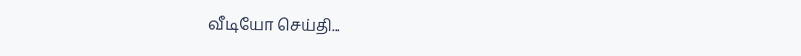வீடியோ செய்தி...